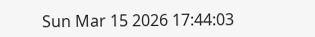Sun Mar 15 2026 17:44:03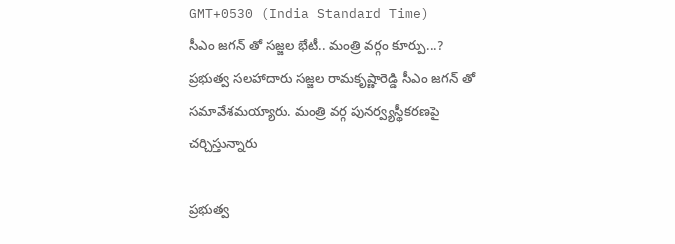GMT+0530 (India Standard Time)
సీఎం జగన్ తో సజ్జల భేటీ.. మంత్రి వర్గం కూర్పు...?
ప్రభుత్వ సలహాదారు సజ్జల రామకృష్ణారెడ్డి సీఎం జగన్ తో సమావేశమయ్యారు. మంత్రి వర్గ పునర్వ్యస్థీకరణపై చర్చిస్తున్నారు

ప్రభుత్వ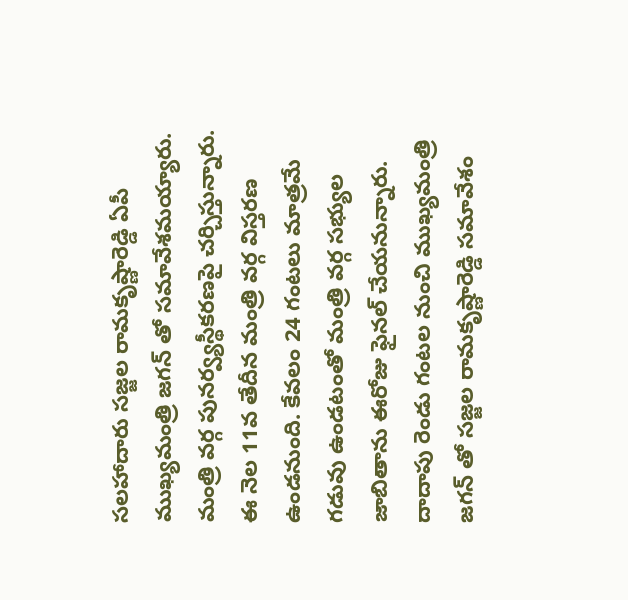సలహాదారు సజ్జల రామకృష్ణారెడ్డి ఏపీ ముఖ్యమంత్రి జగన్ తో సమావేశమయ్యారు. మంత్రి వర్గ పునర్వ్యస్థీకరణపై చర్చిస్తున్నారు. ఈ నెల 11వ తేదీన మంత్రి వర్గ విస్తరణ ఉండనుంది. కేవలం 24 గంటలు మాత్రమే గడువు ఉండటంతో మంత్రి వర్గ సభ్యుల జాబితాను ఈరోజు ఫైనల్ చేయనున్నారు. దాదాపు రెండు గంటల నుంచి ముఖ్యమంత్రి జగన్ తో సజ్జల రామకృష్ణారెడ్డి సమావేశం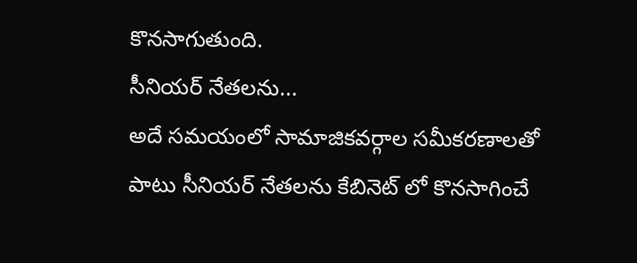కొనసాగుతుంది.
సీనియర్ నేతలను...
అదే సమయంలో సామాజికవర్గాల సమీకరణాలతో పాటు సీనియర్ నేతలను కేబినెట్ లో కొనసాగించే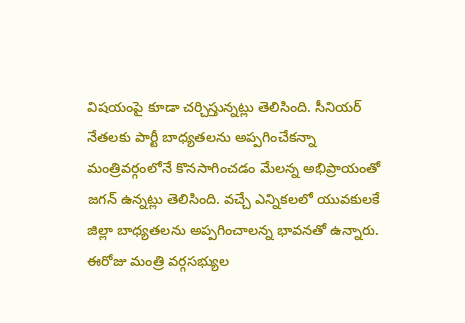విషయంపై కూడా చర్చిస్తున్నట్లు తెలిసింది. సీనియర్ నేతలకు పార్టీ బాధ్యతలను అప్పగించేకన్నా మంత్రివర్గంలోనే కొనసాగించడం మేలన్న అభిప్రాయంతో జగన్ ఉన్నట్లు తెలిసింది. వచ్చే ఎన్నికలలో యువకులకే జిల్లా బాధ్యతలను అప్పగించాలన్న భావనతో ఉన్నారు. ఈరోజు మంత్రి వర్గసభ్యుల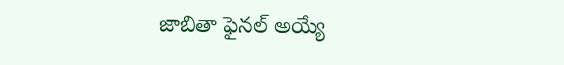జాబితా ఫైనల్ అయ్యే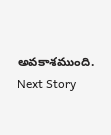అవకాశముంది.
Next Story